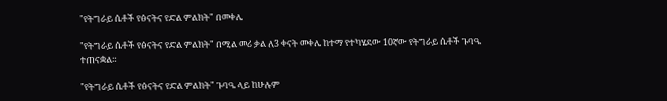"የትግራይ ሴቶች የፅናትና የድል ምልክት" በመቀሌ

"የትግራይ ሴቶች የፅናትና የድል ምልክት" በሚል መሪ ቃል ለ3 ቀናት መቀሌ ከተማ የተካሄደው 10ኛው የትግራይ ሴቶች ጉባዔ ተጠናቋል።

"የትግራይ ሴቶች የፅናትና የድል ምልክት" ጉባዔ ላይ ከሁሉም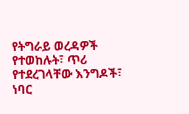የትግራይ ወረዳዎች የተወከሉት፣ ጥሪ የተደረገላቸው እንግዶች፣ ነባር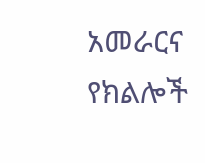አመራርና የክልሎች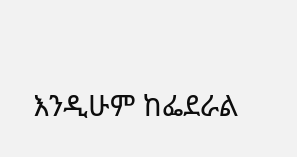እንዲሁም ከፌደራል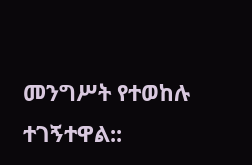መንግሥት የተወከሉ ተገኝተዋል::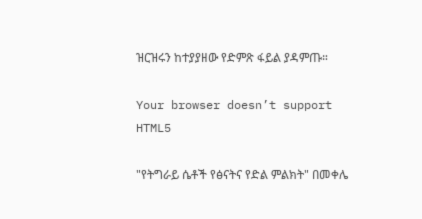ዝርዝሩን ከተያያዘው የድምጽ ፋይል ያዳምጡ።

Your browser doesn’t support HTML5

"የትግራይ ሴቶች የፅናትና የድል ምልክት" በመቀሌ